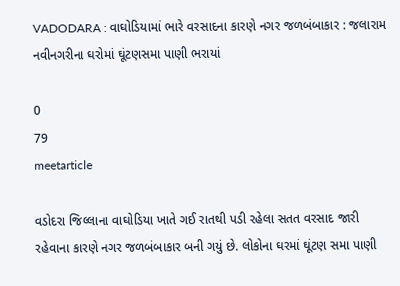VADODARA : વાઘોડિયામાં ભારે વરસાદના કારણે નગર જળબંબાકાર : જલારામ નવીનગરીના ઘરોમાં ઘૂંટણસમા પાણી ભરાયાં

0
79
meetarticle

વડોદરા જિલ્લાના વાઘોડિયા ખાતે ગઈ રાતથી પડી રહેલા સતત વરસાદ જારી રહેવાના કારણે નગર જળબંબાકાર બની ગયું છે. લોકોના ઘરમાં ઘૂંટણ સમા પાણી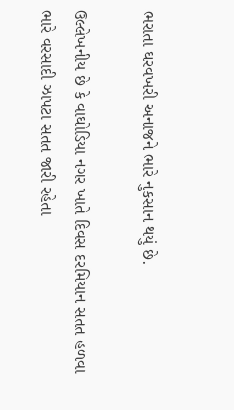ભરાતા ઘરવખરી અનાજને ભારે નુકસાન થયું છે.

ઉલ્લેખનીય છે કે વાઘોડિયા નગર ખાતે દિવસ દરમિયાન સતત હળવા ભારે વરસાદી ઝાપટા સતત જારી રહેતા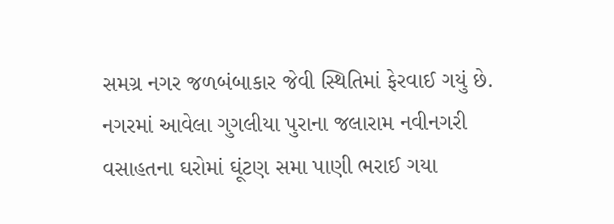સમગ્ર નગર જળબંબાકાર જેવી સ્થિતિમાં ફેરવાઈ ગયું છે. નગરમાં આવેલા ગુગલીયા પુરાના જલારામ નવીનગરી વસાહતના ઘરોમાં ઘૂંટણ સમા પાણી ભરાઈ ગયા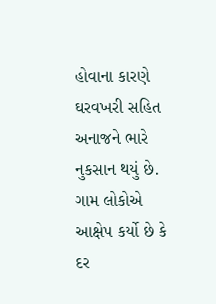હોવાના કારણે ઘરવખરી સહિત અનાજને ભારે નુકસાન થયું છે. ગામ લોકોએ આક્ષેપ કર્યો છે કે દર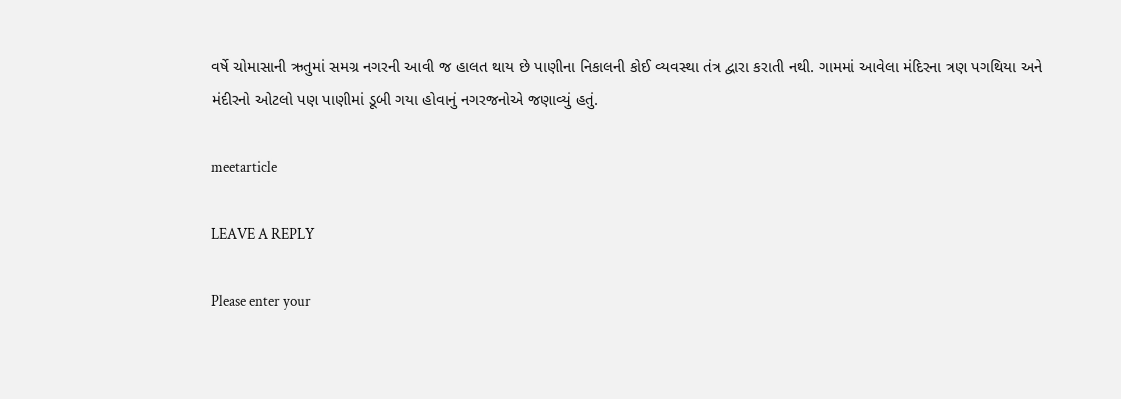વર્ષે ચોમાસાની ઋતુમાં સમગ્ર નગરની આવી જ હાલત થાય છે પાણીના નિકાલની કોઈ વ્યવસ્થા તંત્ર દ્વારા કરાતી નથી. ગામમાં આવેલા મંદિરના ત્રણ પગથિયા અને મંદીરનો ઓટલો પણ પાણીમાં ડૂબી ગયા હોવાનું નગરજનોએ જણાવ્યું હતું.

meetarticle

LEAVE A REPLY

Please enter your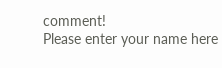comment!
Please enter your name here